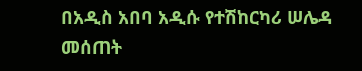በአዲስ አበባ አዲሱ የተሽከርካሪ ሠሌዳ መሰጠት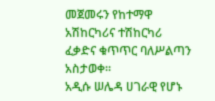መጀመሩን የከተማዋ አሽከርካሪና ተሽከርካሪ ፈቃድና ቁጥጥር ባለሥልጣን አስታወቀ።
አዲሱ ሠሌዳ ሀገራዊ የሆኑ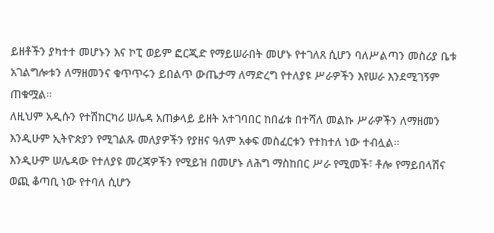ይዘቶችን ያካተተ መሆኑን እና ኮፒ ወይም ፎርጂድ የማይሠራበት መሆኑ የተገለጸ ሲሆን ባለሥልጣን መስሪያ ቤቱ አገልግሎቱን ለማዘመንና ቁጥጥሩን ይበልጥ ውጤታማ ለማድረግ የተለያዩ ሥራዎችን እየሠራ እንደሚገኝም ጠቁሟል።
ለዚህም አዲሱን የተሽከርካሪ ሠሌዳ አጠቃላይ ይዘት አተገባበር ከበፊቱ በተሻለ መልኩ ሥራዎችን ለማዘመን እንዲሁም ኢትዮጵያን የሚገልጹ መለያዎችን የያዘና ዓለም አቀፍ መስፈርቱን የተከተለ ነው ተብሏል።
እንዲሁም ሠሌዳው የተለያዩ መረጃዎችን የሚይዝ በመሆኑ ለሕግ ማስከበር ሥራ የሚመች፣ ቶሎ የማይበላሽና ወጪ ቆጣቢ ነው የተባለ ሲሆን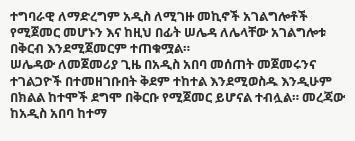ተግባራዊ ለማድረግም አዲስ ለሚገዙ መኪኖች አገልግሎቶች የሚጀመር መሆኑን እና ከዚህ በፊት ሠሌዳ ለሌላቸው አገልግሎቱ በቅርብ እንደሚጀመርም ተጠቁሟል።
ሠሌዳው ለመጀመሪያ ጊዜ በአዲስ አበባ መሰጠት መጀመሩንና ተገልጋዮች በተመዘገቡበት ቅደም ተከተል እንደሚወስዱ እንዲሁም በክልል ከተሞች ደግሞ በቅርቡ የሚጀመር ይሆናል ተብሏል። መረጃው ከአዲስ አበባ ከተማ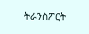ትራንስፖርት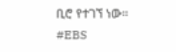ቢሮ የተገኘ ነው።
#EBS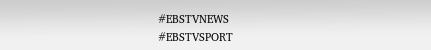#EBSTVNEWS
#EBSTVSPORT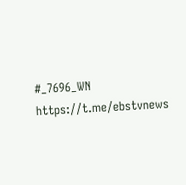#_7696_WN
https://t.me/ebstvnews